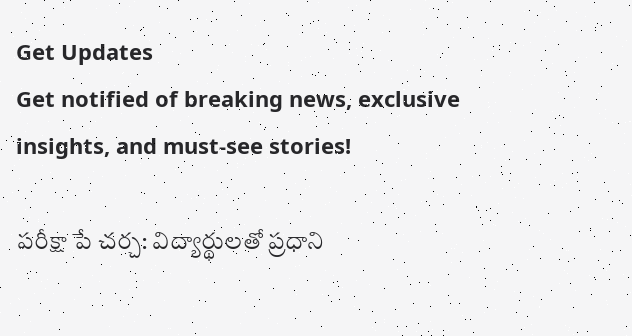Get Updates
Get notified of breaking news, exclusive insights, and must-see stories!

పరీక్షా పే చర్చ: విద్యార్థులతో ప్రధాని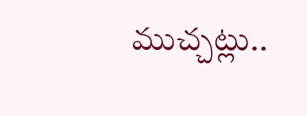ముచ్చట్లు..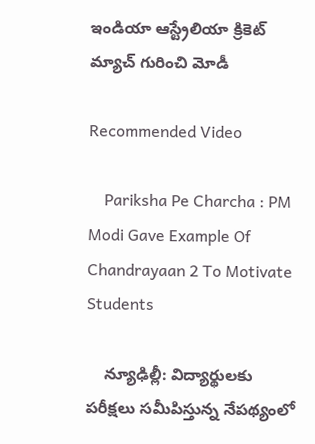ఇండియా ఆస్ట్రేలియా క్రికెట్ మ్యాచ్ గురించి మోడీ

Recommended Video

    Pariksha Pe Charcha : PM Modi Gave Example Of Chandrayaan 2 To Motivate Students

    న్యూఢిల్లీ: విద్యార్థులకు పరీక్షలు సమీపిస్తున్న నేపథ్యంలో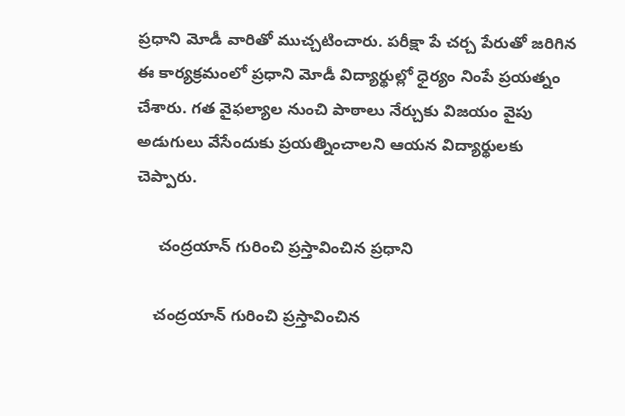ప్రధాని మోడీ వారితో ముచ్చటించారు. పరీక్షా పే చర్చ పేరుతో జరిగిన ఈ కార్యక్రమంలో ప్రధాని మోడీ విద్యార్థుల్లో ధైర్యం నింపే ప్రయత్నం చేశారు. గత వైఫల్యాల నుంచి పాఠాలు నేర్చుకు విజయం వైపు అడుగులు వేసేందుకు ప్రయత్నించాలని ఆయన విద్యార్థులకు చెప్పారు.

     చంద్రయాన్ గురించి ప్రస్తావించిన ప్రధాని

    చంద్రయాన్ గురించి ప్రస్తావించిన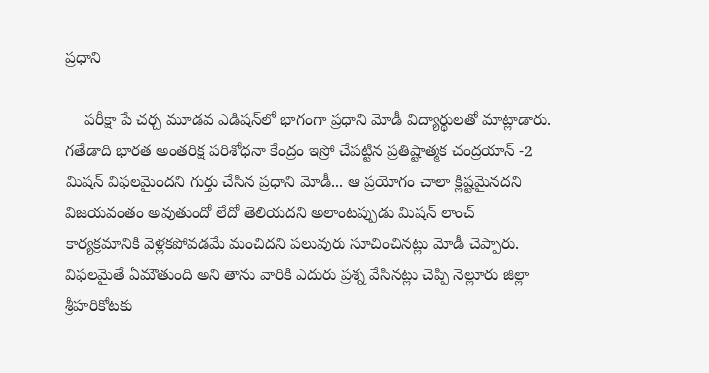ప్రధాని

    పరీక్షా పే చర్చ మూడవ ఎడిషన్‌లో భాగంగా ప్రధాని మోడీ విద్యార్థులతో మాట్లాడారు. గతేడాది భారత అంతరిక్ష పరిశోధనా కేంద్రం ఇస్రో చేపట్టిన ప్రతిష్టాత్మక చంద్రయాన్ -2 మిషన్ విఫలమైందని గుర్తు చేసిన ప్రధాని మోడీ... ఆ ప్రయోగం చాలా క్లిష్టమైనదని విజయవంతం అవుతుందో లేదో తెలియదని అలాంటప్పుడు మిషన్ లాంచ్ కార్యక్రమానికి వెళ్లకపోవడమే మంచిదని పలువురు సూచించినట్లు మోడీ చెప్పారు. విఫలమైతే ఏమౌతుంది అని తాను వారికి ఎదురు ప్రశ్న వేసినట్లు చెప్పి నెల్లూరు జిల్లా శ్రీహరికోటకు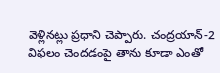వెళ్లినట్లు ప్రధాని చెప్పారు. చంద్రయాన్-2 విఫలం చెందడంపై తాను కూడా ఎంతో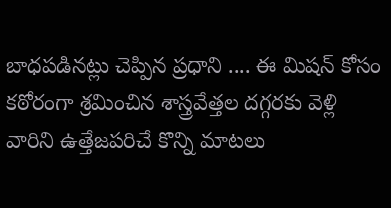బాధపడినట్లు చెప్పిన ప్రధాని .... ఈ మిషన్ కోసం కఠోరంగా శ్రమించిన శాస్త్రవేత్తల దగ్గరకు వెళ్లి వారిని ఉత్తేజపరిచే కొన్ని మాటలు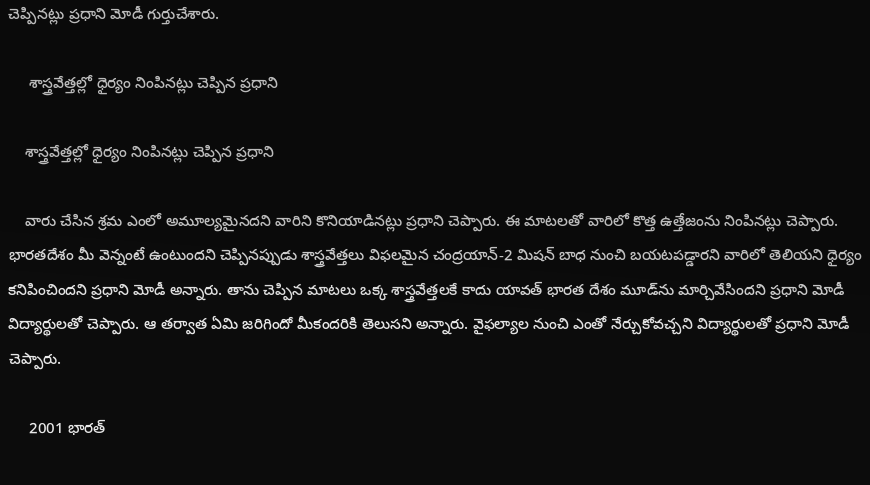చెప్పినట్లు ప్రధాని మోడీ గుర్తుచేశారు.

     శాస్త్రవేత్తల్లో ధైర్యం నింపినట్లు చెప్పిన ప్రధాని

    శాస్త్రవేత్తల్లో ధైర్యం నింపినట్లు చెప్పిన ప్రధాని

    వారు చేసిన శ్రమ ఎంలో అమూల్యమైనదని వారిని కొనియాడినట్లు ప్రధాని చెప్పారు. ఈ మాటలతో వారిలో కొత్త ఉత్తేజంను నింపినట్లు చెప్పారు. భారతదేశం మీ వెన్నంటే ఉంటుందని చెప్పినప్పుడు శాస్త్రవేత్తలు విఫలమైన చంద్రయాన్-2 మిషన్ బాధ నుంచి బయటపడ్డారని వారిలో తెలియని ధైర్యం కనిపించిందని ప్రధాని మోడీ అన్నారు. తాను చెప్పిన మాటలు ఒక్క శాస్త్రవేత్తలకే కాదు యావత్ భారత దేశం మూడ్‌ను మార్చివేసిందని ప్రధాని మోడీ విద్యార్థులతో చెప్పారు. ఆ తర్వాత ఏమి జరిగిందో మీకందరికి తెలుసని అన్నారు. వైఫల్యాల నుంచి ఎంతో నేర్చుకోవచ్చని విద్యార్థులతో ప్రధాని మోడీ చెప్పారు.

     2001 భారత్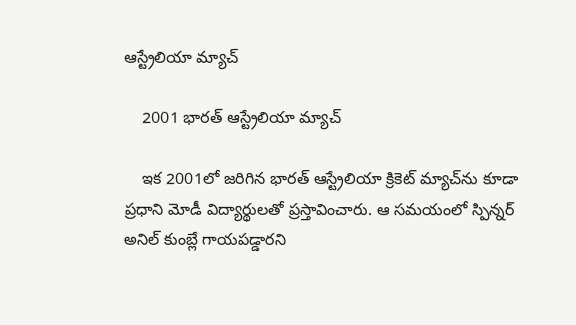ఆస్ట్రేలియా మ్యాచ్

    2001 భారత్ ఆస్ట్రేలియా మ్యాచ్

    ఇక 2001లో జరిగిన భారత్ ఆస్ట్రేలియా క్రికెట్ మ్యాచ్‌ను కూడా ప్రధాని మోడీ విద్యార్థులతో ప్రస్తావించారు. ఆ సమయంలో స్పిన్నర్ అనిల్ కుంబ్లే గాయపడ్డారని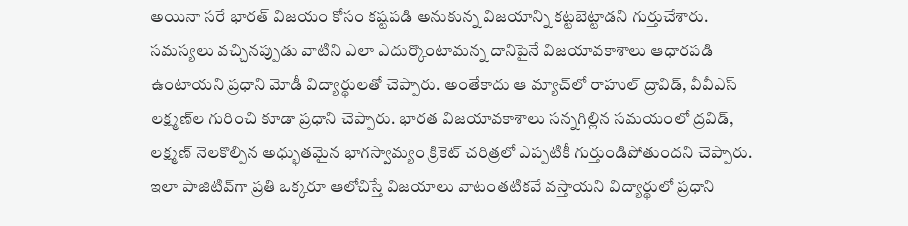అయినా సరే భారత్ విజయం కోసం కష్టపడి అనుకున్న విజయాన్ని కట్టబెట్టాడని గుర్తుచేశారు. సమస్యలు వచ్చినప్పుడు వాటిని ఎలా ఎదుర్కొంటామన్న దానిపైనే విజయావకాశాలు ఆధారపడి ఉంటాయని ప్రధాని మోడీ విద్యార్థులతో చెప్పారు. అంతేకాదు ఆ మ్యాచ్‌లో రాహుల్ ద్రావిడ్, వీవీఎస్ లక్ష్మణ్‌ల గురించి కూడా ప్రధాని చెప్పారు. భారత విజయావకాశాలు సన్నగిల్లిన సమయంలో ద్రవిడ్, లక్ష్మణ్ నెలకొల్పిన అధ్భుతమైన భాగస్వామ్యం క్రికెట్ చరిత్రలో ఎప్పటికీ గుర్తుండిపోతుందని చెప్పారు. ఇలా పాజిటివ్‌గా ప్రతి ఒక్కరూ ఆలోచిస్తే విజయాలు వాటంతటికవే వస్తాయని విద్యార్థులో ప్రధాని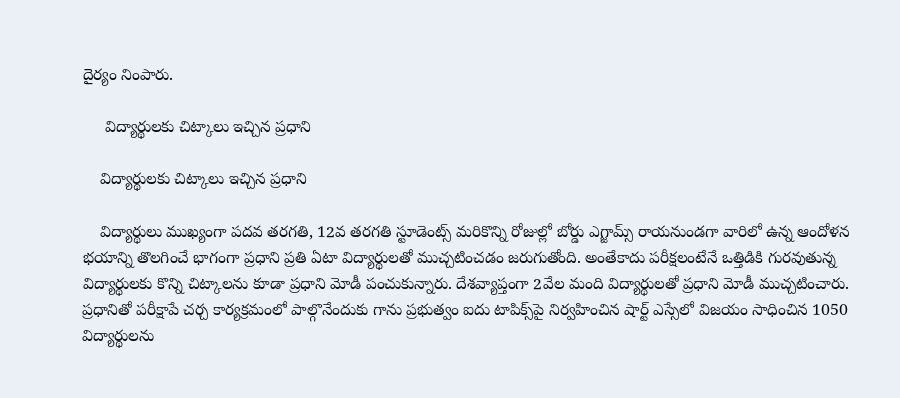దైర్యం నింపారు.

     విద్యార్థులకు చిట్కాలు ఇచ్చిన ప్రధాని

    విద్యార్థులకు చిట్కాలు ఇచ్చిన ప్రధాని

    విద్యార్థులు ముఖ్యంగా పదవ తరగతి, 12వ తరగతి స్టూడెంట్స్ మరికొన్ని రోజుల్లో బోర్డు ఎగ్జామ్స్ రాయనుండగా వారిలో ఉన్న ఆందోళన భయాన్ని తొలగించే భాగంగా ప్రధాని ప్రతి ఏటా విద్యార్థులతో ముచ్చటించడం జరుగుతోంది. అంతేకాదు పరీక్షలంటేనే ఒత్తిడికి గురవుతున్న విద్యార్థులకు కొన్ని చిట్కాలను కూడా ప్రధాని మోడీ పంచుకున్నారు. దేశవ్యాప్తంగా 2వేల మంది విద్యార్థులతో ప్రధాని మోడీ ముచ్చటించారు. ప్రధానితో పరీక్షాపే చర్చ కార్యక్రమంలో పాల్గొనేందుకు గాను ప్రభుత్వం ఐదు టాపిక్స్‌పై నిర్వహించిన షార్ట్ ఎస్సేలో విజయం సాధించిన 1050 విద్యార్థులను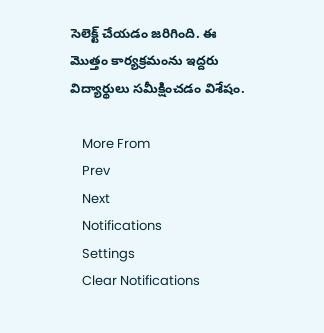సెలెక్ట్ చేయడం జరిగింది. ఈ మొత్తం కార్యక్రమంను ఇద్దరు విద్యార్థులు సమీక్షించడం విశేషం.

    More From
    Prev
    Next
    Notifications
    Settings
    Clear Notifications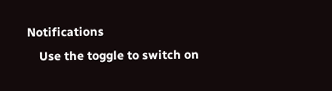Notifications
    Use the toggle to switch on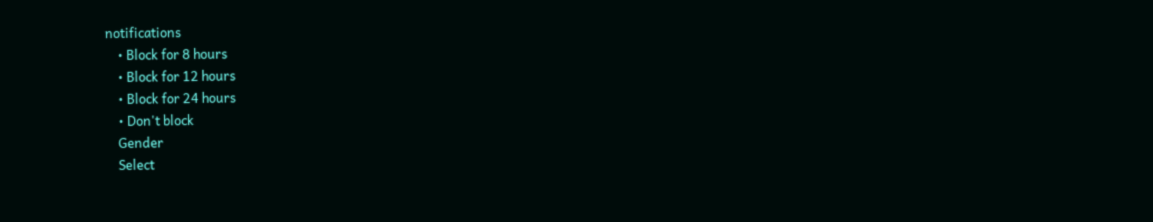notifications
    • Block for 8 hours
    • Block for 12 hours
    • Block for 24 hours
    • Don't block
    Gender
    Select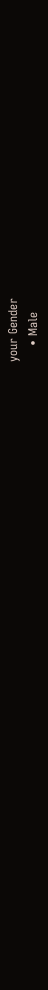your Gender
    • Male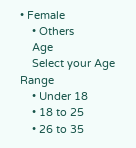• Female
    • Others
    Age
    Select your Age Range
    • Under 18
    • 18 to 25
    • 26 to 35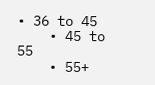• 36 to 45
    • 45 to 55
    • 55+